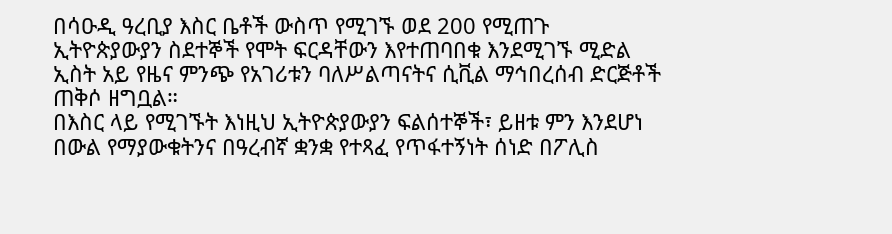በሳዑዲ ዓረቢያ እስር ቤቶች ውስጥ የሚገኙ ወደ 200 የሚጠጉ ኢትዮጵያውያን ስደተኞች የሞት ፍርዳቸውን እየተጠባበቁ እንደሚገኙ ሚድል ኢስት አይ የዜና ምንጭ የአገሪቱን ባለሥልጣናትና ሲቪል ማኅበረሰብ ድርጅቶች ጠቅሶ ዘግቧል።
በእስር ላይ የሚገኙት እነዚህ ኢትዮጵያውያን ፍልሰተኞች፣ ይዘቱ ምን እንደሆነ በውል የማያውቁትንና በዓረብኛ ቋንቋ የተጻፈ የጥፋተኝነት ሰነድ በፖሊስ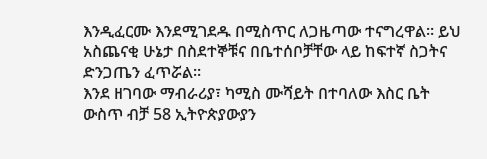እንዲፈርሙ እንደሚገደዱ በሚስጥር ለጋዜጣው ተናግረዋል። ይህ አስጨናቂ ሁኔታ በስደተኞቹና በቤተሰቦቻቸው ላይ ከፍተኛ ስጋትና ድንጋጤን ፈጥሯል።
እንደ ዘገባው ማብራሪያ፣ ካሚስ ሙሻይት በተባለው እስር ቤት ውስጥ ብቻ 58 ኢትዮጵያውያን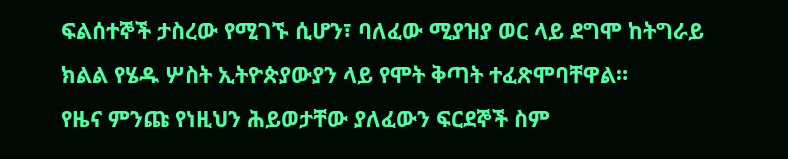ፍልሰተኞች ታስረው የሚገኙ ሲሆን፣ ባለፈው ሚያዝያ ወር ላይ ደግሞ ከትግራይ ክልል የሄዱ ሦስት ኢትዮጵያውያን ላይ የሞት ቅጣት ተፈጽሞባቸዋል።
የዜና ምንጩ የነዚህን ሕይወታቸው ያለፈውን ፍርደኞች ስም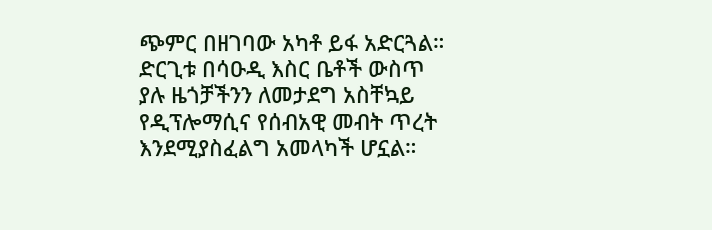ጭምር በዘገባው አካቶ ይፋ አድርጓል። ድርጊቱ በሳዑዲ እስር ቤቶች ውስጥ ያሉ ዜጎቻችንን ለመታደግ አስቸኳይ የዲፕሎማሲና የሰብአዊ መብት ጥረት እንደሚያስፈልግ አመላካች ሆኗል።